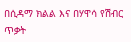በሲዳማ ክልል እና በሃዋሳ የሽብር ጥቃት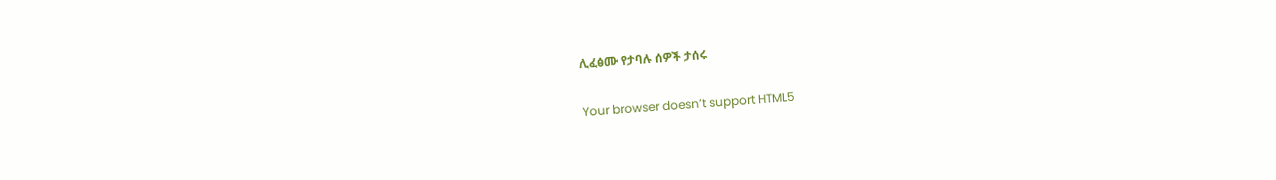ሊፈፅሙ የታባሉ ሰዎች ታሰሩ

Your browser doesn’t support HTML5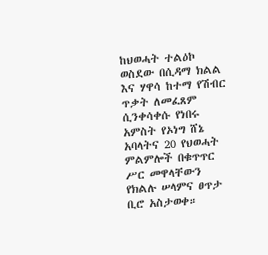ከህወሓት ተልዕኮ ወስደው በሲዳማ ክልል እና ሃዋሳ ከተማ የሽብር ጥቃት ለመፈጸም ሲንቀሳቀሱ የነበሩ አምስት የኦነግ ሸኔ አባላትና 20 የህወሓት ምልምሎች በቁጥጥር ሥር መዋላቸውን የክልሉ ሠላምና ፀጥታ ቢሮ አስታወቀ።